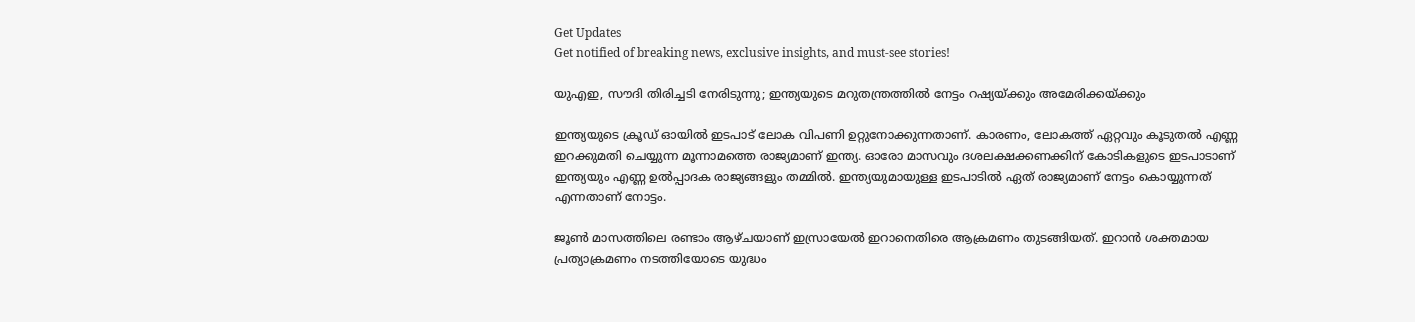Get Updates
Get notified of breaking news, exclusive insights, and must-see stories!

യുഎഇ, സൗദി തിരിച്ചടി നേരിടുന്നു; ഇന്ത്യയുടെ മറുതന്ത്രത്തില്‍ നേട്ടം റഷ്യയ്ക്കും അമേരിക്കയ്ക്കും

ഇന്ത്യയുടെ ക്രൂഡ് ഓയില്‍ ഇടപാട് ലോക വിപണി ഉറ്റുനോക്കുന്നതാണ്. കാരണം, ലോകത്ത് ഏറ്റവും കൂടുതല്‍ എണ്ണ ഇറക്കുമതി ചെയ്യുന്ന മൂന്നാമത്തെ രാജ്യമാണ് ഇന്ത്യ. ഓരോ മാസവും ദശലക്ഷക്കണക്കിന് കോടികളുടെ ഇടപാടാണ് ഇന്ത്യയും എണ്ണ ഉല്‍പ്പാദക രാജ്യങ്ങളും തമ്മില്‍. ഇന്ത്യയുമായുള്ള ഇടപാടില്‍ ഏത് രാജ്യമാണ് നേട്ടം കൊയ്യുന്നത് എന്നതാണ് നോട്ടം.

ജൂണ്‍ മാസത്തിലെ രണ്ടാം ആഴ്ചയാണ് ഇസ്രായേല്‍ ഇറാനെതിരെ ആക്രമണം തുടങ്ങിയത്. ഇറാന്‍ ശക്തമായ പ്രത്യാക്രമണം നടത്തിയോടെ യുദ്ധം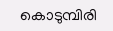കൊടുമ്പിരി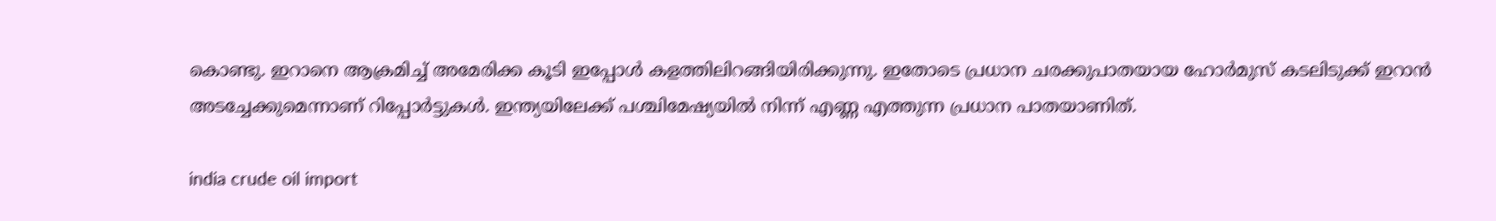കൊണ്ടു. ഇറാനെ ആക്രമിച്ച് അമേരിക്ക കൂടി ഇപ്പോള്‍ കളത്തിലിറങ്ങിയിരിക്കുന്നു. ഇതോടെ പ്രധാന ചരക്കുപാതയായ ഹോര്‍മുസ് കടലിടുക്ക് ഇറാന്‍ അടച്ചേക്കുമെന്നാണ് റിപ്പോര്‍ട്ടുകള്‍. ഇന്ത്യയിലേക്ക് പശ്ചിമേഷ്യയില്‍ നിന്ന് എണ്ണ എത്തുന്ന പ്രധാന പാതയാണിത്.

india crude oil import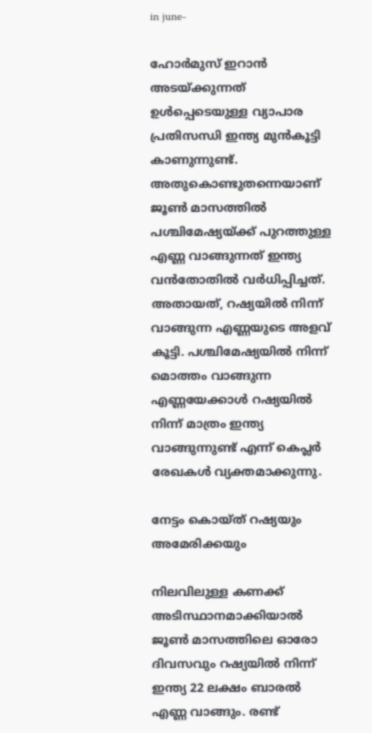in june-

ഹോര്‍മുസ് ഇറാന്‍ അടയ്ക്കുന്നത് ഉള്‍പ്പെടെയുള്ള വ്യാപാര പ്രതിസന്ധി ഇന്ത്യ മുന്‍കൂട്ടി കാണുന്നുണ്ട്. അതുകൊണ്ടുതന്നെയാണ് ജൂണ്‍ മാസത്തില്‍ പശ്ചിമേഷ്യയ്ക്ക് പുറത്തുള്ള എണ്ണ വാങ്ങുന്നത് ഇന്ത്യ വന്‍തോതില്‍ വര്‍ധിപ്പിച്ചത്. അതായത്, റഷ്യയില്‍ നിന്ന് വാങ്ങുന്ന എണ്ണയുടെ അളവ് കൂട്ടി. പശ്ചിമേഷ്യയില്‍ നിന്ന് മൊത്തം വാങ്ങുന്ന എണ്ണയേക്കാള്‍ റഷ്യയില്‍ നിന്ന് മാത്രം ഇന്ത്യ വാങ്ങുന്നുണ്ട് എന്ന് കെപ്ലര്‍ രേഖകള്‍ വ്യക്തമാക്കുന്നു.

നേട്ടം കൊയ്ത് റഷ്യയും അമേരിക്കയും

നിലവിലുള്ള കണക്ക് അടിസ്ഥാനമാക്കിയാല്‍ ജൂണ്‍ മാസത്തിലെ ഓരോ ദിവസവും റഷ്യയില്‍ നിന്ന് ഇന്ത്യ 22 ലക്ഷം ബാരല്‍ എണ്ണ വാങ്ങും. രണ്ട്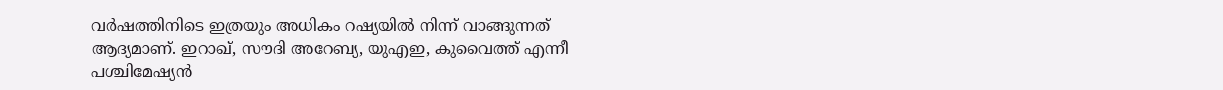വര്‍ഷത്തിനിടെ ഇത്രയും അധികം റഷ്യയില്‍ നിന്ന് വാങ്ങുന്നത് ആദ്യമാണ്. ഇറാഖ്, സൗദി അറേബ്യ, യുഎഇ, കുവൈത്ത് എന്നീ പശ്ചിമേഷ്യന്‍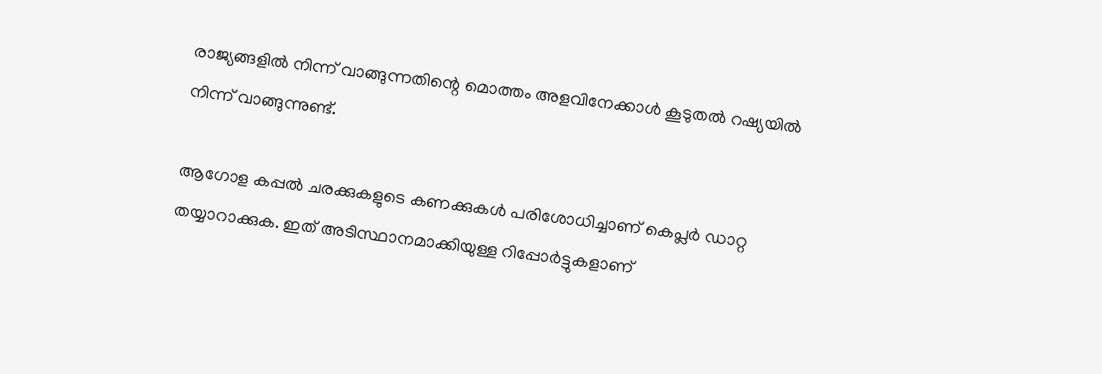രാജ്യങ്ങളില്‍ നിന്ന് വാങ്ങുന്നതിന്റെ മൊത്തം അളവിനേക്കാള്‍ കൂടുതല്‍ റഷ്യയില്‍ നിന്ന് വാങ്ങുന്നുണ്ട്.

ആഗോള കപ്പല്‍ ചരക്കുകളുടെ കണക്കുകള്‍ പരിശോധിച്ചാണ് കെപ്ലര്‍ ഡാറ്റ തയ്യാറാക്കുക. ഇത് അടിസ്ഥാനമാക്കിയുള്ള റിപ്പോര്‍ട്ടുകളാണ്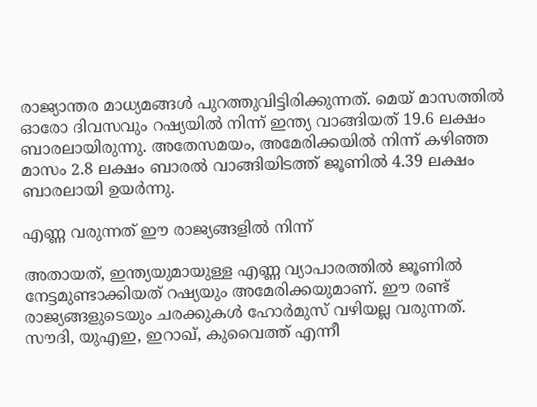രാജ്യാന്തര മാധ്യമങ്ങള്‍ പുറത്തുവിട്ടിരിക്കുന്നത്. മെയ് മാസത്തില്‍ ഓരോ ദിവസവും റഷ്യയില്‍ നിന്ന് ഇന്ത്യ വാങ്ങിയത് 19.6 ലക്ഷം ബാരലായിരുന്നു. അതേസമയം, അമേരിക്കയില്‍ നിന്ന് കഴിഞ്ഞ മാസം 2.8 ലക്ഷം ബാരല്‍ വാങ്ങിയിടത്ത് ജൂണില്‍ 4.39 ലക്ഷം ബാരലായി ഉയര്‍ന്നു.

എണ്ണ വരുന്നത് ഈ രാജ്യങ്ങളില്‍ നിന്ന്

അതായത്, ഇന്ത്യയുമായുള്ള എണ്ണ വ്യാപാരത്തില്‍ ജൂണില്‍ നേട്ടമുണ്ടാക്കിയത് റഷ്യയും അമേരിക്കയുമാണ്. ഈ രണ്ട് രാജ്യങ്ങളുടെയും ചരക്കുകള്‍ ഹോര്‍മുസ് വഴിയല്ല വരുന്നത്. സൗദി, യുഎഇ, ഇറാഖ്, കുവൈത്ത് എന്നീ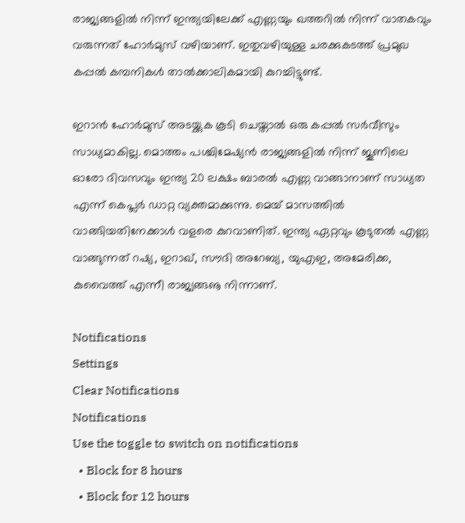രാജ്യങ്ങളില്‍ നിന്ന് ഇന്ത്യയിലേക്ക് എണ്ണയും ഖത്തറില്‍ നിന്ന് വാതകവും വരുന്നത് ഹോര്‍മുസ് വഴിയാണ്. ഇതുവഴിയുള്ള ചരക്കുകടത്ത് പ്രമുഖ കപ്പല്‍ കമ്പനികള്‍ താല്‍ക്കാലികമായി കുറച്ചിട്ടുണ്ട്.

ഇറാന്‍ ഹോര്‍മുസ് അടയ്ക്കുക കൂടി ചെയ്താല്‍ ഒരു കപ്പല്‍ സര്‍വീസും സാധ്യമാകില്ല. മൊത്തം പശ്ചിമേഷ്യന്‍ രാജ്യങ്ങളില്‍ നിന്ന് ജൂണിലെ ഓരോ ദിവസവും ഇന്ത്യ 20 ലക്ഷം ബാരല്‍ എണ്ണ വാങ്ങാനാണ് സാധ്യത എന്ന് കെപ്ലര്‍ ഡാറ്റ വ്യക്തമാക്കുന്നു. മെയ് മാസത്തില്‍ വാങ്ങിയതിനേക്കാള്‍ വളരെ കുറവാണിത്. ഇന്ത്യ ഏറ്റവും കൂടുതല്‍ എണ്ണ വാങ്ങുന്നത് റഷ്യ, ഇറാഖ്, സൗദി അറേബ്യ, യുഎഇ, അമേരിക്ക, കുവൈത്ത് എന്നീ രാജ്യങ്ങൡ നിന്നാണ്.

Notifications
Settings
Clear Notifications
Notifications
Use the toggle to switch on notifications
  • Block for 8 hours
  • Block for 12 hours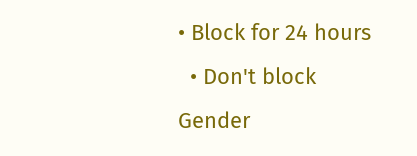• Block for 24 hours
  • Don't block
Gender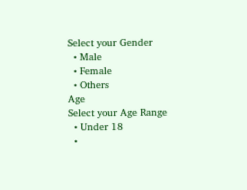Select your Gender
  • Male
  • Female
  • Others
Age
Select your Age Range
  • Under 18
  •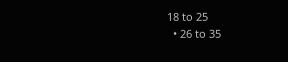18 to 25
  • 26 to 35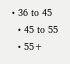• 36 to 45
  • 45 to 55
  • 55+